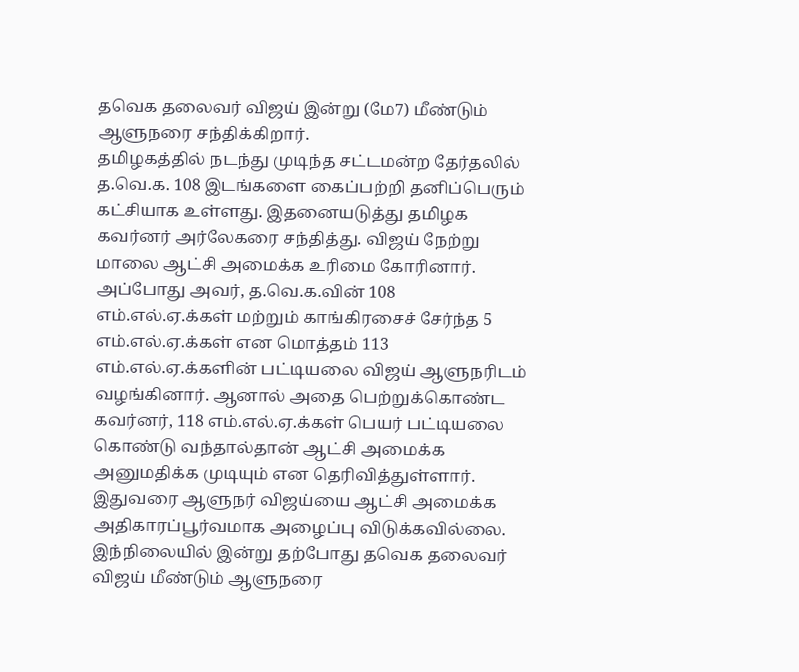தவெக தலைவர் விஜய் இன்று (மே7) மீண்டும் ஆளுநரை சந்திக்கிறார்.
தமிழகத்தில் நடந்து முடிந்த சட்டமன்ற தேர்தலில் த.வெ.க. 108 இடங்களை கைப்பற்றி தனிப்பெரும் கட்சியாக உள்ளது. இதனையடுத்து தமிழக கவர்னர் அர்லேகரை சந்தித்து. விஜய் நேற்று மாலை ஆட்சி அமைக்க உரிமை கோரினார்.
அப்போது அவர், த.வெ.க.வின் 108 எம்.எல்.ஏ.க்கள் மற்றும் காங்கிரசைச் சேர்ந்த 5 எம்.எல்.ஏ.க்கள் என மொத்தம் 113 எம்.எல்.ஏ.க்களின் பட்டியலை விஜய் ஆளுநரிடம் வழங்கினார். ஆனால் அதை பெற்றுக்கொண்ட கவர்னர், 118 எம்.எல்.ஏ.க்கள் பெயர் பட்டியலை கொண்டு வந்தால்தான் ஆட்சி அமைக்க அனுமதிக்க முடியும் என தெரிவித்துள்ளார். இதுவரை ஆளுநர் விஜய்யை ஆட்சி அமைக்க அதிகாரப்பூர்வமாக அழைப்பு விடுக்கவில்லை.
இந்நிலையில் இன்று தற்போது தவெக தலைவர் விஜய் மீண்டும் ஆளுநரை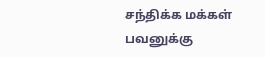சந்திக்க மக்கள் பவனுக்கு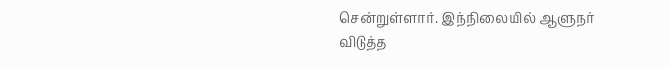சென்றுள்ளார். இந்நிலையில் ஆளுநர் விடுத்த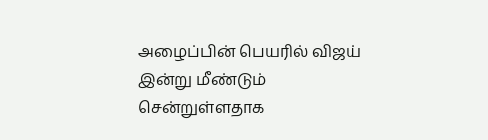அழைப்பின் பெயரில் விஜய் இன்று மீண்டும் சென்றுள்ளதாக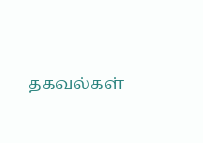தகவல்கள்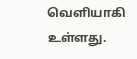வெளியாகி உள்ளது.